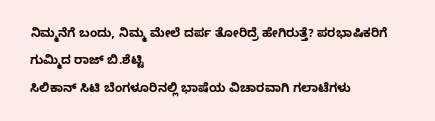ನಿಮ್ಮನೆಗೆ ಬಂದು, ನಿಮ್ಮ ಮೇಲೆ ದರ್ಪ ತೋರಿದ್ರೆ ಹೇಗಿರುತ್ತೆ? ಪರಭಾಷಿಕರಿಗೆ ಗುಮ್ಮಿದ ರಾಜ್ ಬಿ.ಶೆಟ್ಟಿ
ಸಿಲಿಕಾನ್ ಸಿಟಿ ಬೆಂಗಳೂರಿನಲ್ಲಿ ಭಾಷೆಯ ವಿಚಾರವಾಗಿ ಗಲಾಟೆಗಳು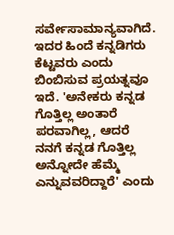ಸರ್ವೇಸಾಮಾನ್ಯವಾಗಿದೆ. ಇದರ ಹಿಂದೆ ಕನ್ನಡಿಗರು ಕೆಟ್ಟವರು ಎಂದು ಬಿಂಬಿಸುವ ಪ್ರಯತ್ನವೂ ಇದೆ. 'ಅನೇಕರು ಕನ್ನಡ ಗೊತ್ತಿಲ್ಲ ಅಂತಾರೆ ಪರವಾಗಿಲ್ಲ, ಆದರೆ ನನಗೆ ಕನ್ನಡ ಗೊತ್ತಿಲ್ಲ ಅನ್ನೋದೇ ಹೆಮ್ಮೆ ಎನ್ನುವವರಿದ್ದಾರೆ' ಎಂದು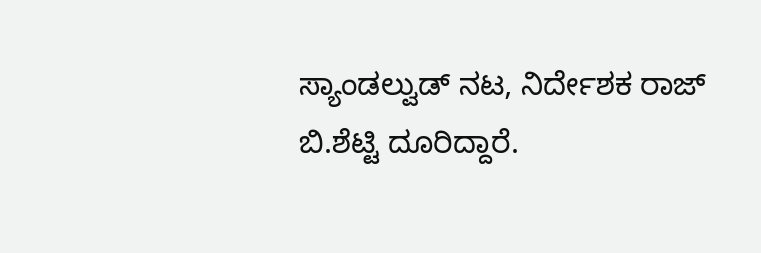ಸ್ಯಾಂಡಲ್ವುಡ್ ನಟ, ನಿರ್ದೇಶಕ ರಾಜ್ ಬಿ.ಶೆಟ್ಟಿ ದೂರಿದ್ದಾರೆ.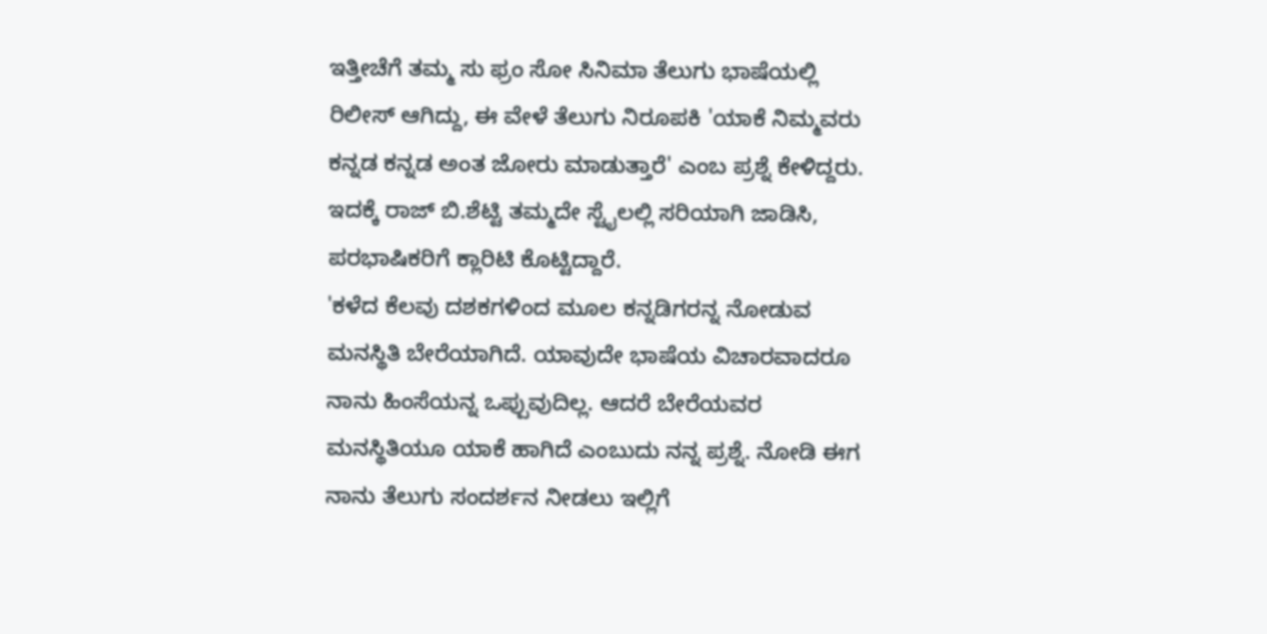ಇತ್ತೀಚೆಗೆ ತಮ್ಮ ಸು ಫ್ರಂ ಸೋ ಸಿನಿಮಾ ತೆಲುಗು ಭಾಷೆಯಲ್ಲಿ ರಿಲೀಸ್ ಆಗಿದ್ದು, ಈ ವೇಳೆ ತೆಲುಗು ನಿರೂಪಕಿ 'ಯಾಕೆ ನಿಮ್ಮವರು ಕನ್ನಡ ಕನ್ನಡ ಅಂತ ಜೋರು ಮಾಡುತ್ತಾರೆ' ಎಂಬ ಪ್ರಶ್ನೆ ಕೇಳಿದ್ದರು. ಇದಕ್ಕೆ ರಾಜ್ ಬಿ.ಶೆಟ್ಟಿ ತಮ್ಮದೇ ಸ್ಟೈಲಲ್ಲಿ ಸರಿಯಾಗಿ ಜಾಡಿಸಿ, ಪರಭಾಷಿಕರಿಗೆ ಕ್ಲಾರಿಟಿ ಕೊಟ್ಟಿದ್ದಾರೆ.
'ಕಳೆದ ಕೆಲವು ದಶಕಗಳಿಂದ ಮೂಲ ಕನ್ನಡಿಗರನ್ನ ನೋಡುವ ಮನಸ್ಥಿತಿ ಬೇರೆಯಾಗಿದೆ. ಯಾವುದೇ ಭಾಷೆಯ ವಿಚಾರವಾದರೂ ನಾನು ಹಿಂಸೆಯನ್ನ ಒಪ್ಪುವುದಿಲ್ಲ. ಆದರೆ ಬೇರೆಯವರ ಮನಸ್ಥಿತಿಯೂ ಯಾಕೆ ಹಾಗಿದೆ ಎಂಬುದು ನನ್ನ ಪ್ರಶ್ನೆ. ನೋಡಿ ಈಗ ನಾನು ತೆಲುಗು ಸಂದರ್ಶನ ನೀಡಲು ಇಲ್ಲಿಗೆ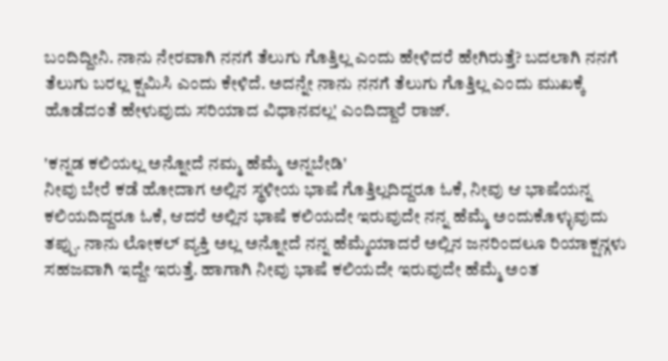ಬಂದಿದ್ದೀನಿ. ನಾನು ನೇರವಾಗಿ ನನಗೆ ತೆಲುಗು ಗೊತ್ತಿಲ್ಲ ಎಂದು ಹೇಳಿದರೆ ಹೇಗಿರುತ್ತೆ? ಬದಲಾಗಿ ನನಗೆ ತೆಲುಗು ಬರಲ್ಲ ಕ್ಷಮಿಸಿ ಎಂದು ಕೇಳಿದೆ. ಅದನ್ನೇ ನಾನು ನನಗೆ ತೆಲುಗು ಗೊತ್ತಿಲ್ಲ ಎಂದು ಮುಖಕ್ಕೆ ಹೊಡೆದಂತೆ ಹೇಳುವುದು ಸರಿಯಾದ ವಿಧಾನವಲ್ಲ' ಎಂದಿದ್ದಾರೆ ರಾಜ್.

'ಕನ್ನಡ ಕಲಿಯಲ್ಲ ಅನ್ನೋದೆ ನಮ್ಮ ಹೆಮ್ಮೆ ಅನ್ನಬೇಡಿ'
ನೀವು ಬೇರೆ ಕಡೆ ಹೋದಾಗ ಅಲ್ಲಿನ ಸ್ಥಳೀಯ ಭಾಷೆ ಗೊತ್ತಿಲ್ಲದಿದ್ದರೂ ಓಕೆ, ನೀವು ಆ ಭಾಷೆಯನ್ನ ಕಲಿಯದಿದ್ದರೂ ಓಕೆ, ಆದರೆ ಅಲ್ಲಿನ ಭಾಷೆ ಕಲಿಯದೇ ಇರುವುದೇ ನನ್ನ ಹೆಮ್ಮೆ ಅಂದುಕೊಳ್ಳುವುದು ತಪ್ಪು. ನಾನು ಲೋಕಲ್ ವ್ಯಕ್ತಿ ಅಲ್ಲ ಅನ್ನೋದೆ ನನ್ನ ಹೆಮ್ಮೆಯಾದರೆ ಅಲ್ಲಿನ ಜನರಿಂದಲೂ ರಿಯಾಕ್ಷನ್ಗಳು ಸಹಜವಾಗಿ ಇದ್ದೇ ಇರುತ್ತೆ. ಹಾಗಾಗಿ ನೀವು ಭಾಷೆ ಕಲಿಯದೇ ಇರುವುದೇ ಹೆಮ್ಮೆ ಅಂತ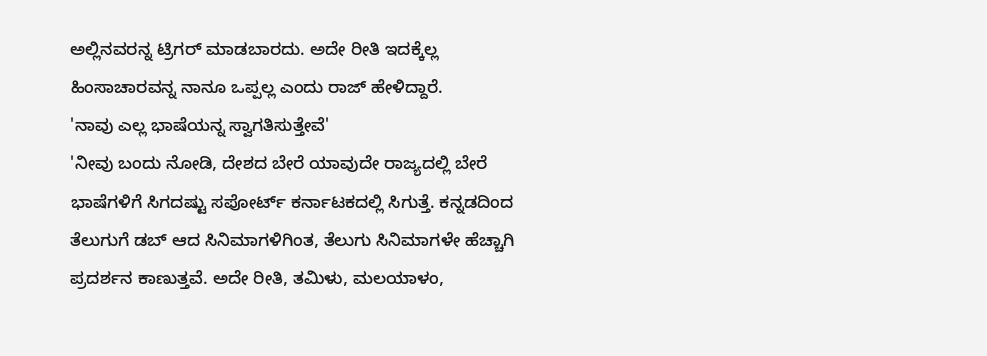ಅಲ್ಲಿನವರನ್ನ ಟ್ರಿಗರ್ ಮಾಡಬಾರದು. ಅದೇ ರೀತಿ ಇದಕ್ಕೆಲ್ಲ ಹಿಂಸಾಚಾರವನ್ನ ನಾನೂ ಒಪ್ಪಲ್ಲ ಎಂದು ರಾಜ್ ಹೇಳಿದ್ದಾರೆ.
'ನಾವು ಎಲ್ಲ ಭಾಷೆಯನ್ನ ಸ್ವಾಗತಿಸುತ್ತೇವೆ'
'ನೀವು ಬಂದು ನೋಡಿ, ದೇಶದ ಬೇರೆ ಯಾವುದೇ ರಾಜ್ಯದಲ್ಲಿ ಬೇರೆ ಭಾಷೆಗಳಿಗೆ ಸಿಗದಷ್ಟು ಸಪೋರ್ಟ್ ಕರ್ನಾಟಕದಲ್ಲಿ ಸಿಗುತ್ತೆ. ಕನ್ನಡದಿಂದ ತೆಲುಗುಗೆ ಡಬ್ ಆದ ಸಿನಿಮಾಗಳಿಗಿಂತ, ತೆಲುಗು ಸಿನಿಮಾಗಳೇ ಹೆಚ್ಚಾಗಿ ಪ್ರದರ್ಶನ ಕಾಣುತ್ತವೆ. ಅದೇ ರೀತಿ, ತಮಿಳು, ಮಲಯಾಳಂ,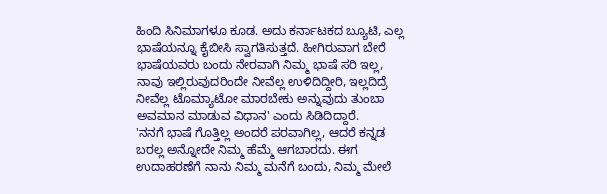ಹಿಂದಿ ಸಿನಿಮಾಗಳೂ ಕೂಡ. ಅದು ಕರ್ನಾಟಕದ ಬ್ಯೂಟಿ, ಎಲ್ಲ ಭಾಷೆಯನ್ನೂ ಕೈಬೀಸಿ ಸ್ವಾಗತಿಸುತ್ತದೆ. ಹೀಗಿರುವಾಗ ಬೇರೆ ಭಾಷೆಯವರು ಬಂದು ನೇರವಾಗಿ ನಿಮ್ಮ ಭಾಷೆ ಸರಿ ಇಲ್ಲ, ನಾವು ಇಲ್ಲಿರುವುದರಿಂದೇ ನೀವೆಲ್ಲ ಉಳಿದಿದ್ದೀರಿ, ಇಲ್ಲದಿದ್ರೆ ನೀವೆಲ್ಲ ಟೊಮ್ಯಾಟೋ ಮಾರಬೇಕು ಅನ್ನುವುದು ತುಂಬಾ ಅವಮಾನ ಮಾಡುವ ವಿಧಾನ' ಎಂದು ಸಿಡಿದಿದ್ದಾರೆ.
'ನನಗೆ ಭಾಷೆ ಗೊತ್ತಿಲ್ಲ ಅಂದರೆ ಪರವಾಗಿಲ್ಲ, ಆದರೆ ಕನ್ನಡ ಬರಲ್ಲ ಅನ್ನೋದೇ ನಿಮ್ಮ ಹೆಮ್ಮೆ ಆಗಬಾರದು. ಈಗ ಉದಾಹರಣೆಗೆ ನಾನು ನಿಮ್ಮ ಮನೆಗೆ ಬಂದು, ನಿಮ್ಮ ಮೇಲೆ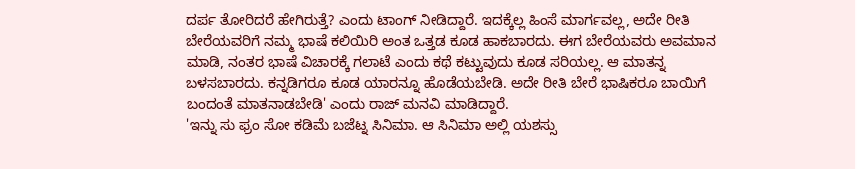ದರ್ಪ ತೋರಿದರೆ ಹೇಗಿರುತ್ತೆ? ಎಂದು ಟಾಂಗ್ ನೀಡಿದ್ದಾರೆ. ಇದಕ್ಕೆಲ್ಲ ಹಿಂಸೆ ಮಾರ್ಗವಲ್ಲ, ಅದೇ ರೀತಿ ಬೇರೆಯವರಿಗೆ ನಮ್ಮ ಭಾಷೆ ಕಲಿಯಿರಿ ಅಂತ ಒತ್ತಡ ಕೂಡ ಹಾಕಬಾರದು. ಈಗ ಬೇರೆಯವರು ಅವಮಾನ ಮಾಡಿ, ನಂತರ ಭಾಷೆ ವಿಚಾರಕ್ಕೆ ಗಲಾಟೆ ಎಂದು ಕಥೆ ಕಟ್ಟುವುದು ಕೂಡ ಸರಿಯಲ್ಲ. ಆ ಮಾತನ್ನ ಬಳಸಬಾರದು. ಕನ್ನಡಿಗರೂ ಕೂಡ ಯಾರನ್ನೂ ಹೊಡೆಯಬೇಡಿ. ಅದೇ ರೀತಿ ಬೇರೆ ಭಾಷಿಕರೂ ಬಾಯಿಗೆ ಬಂದಂತೆ ಮಾತನಾಡಬೇಡಿ' ಎಂದು ರಾಜ್ ಮನವಿ ಮಾಡಿದ್ದಾರೆ.
'ಇನ್ನು ಸು ಫ್ರಂ ಸೋ ಕಡಿಮೆ ಬಜೆಟ್ನ ಸಿನಿಮಾ. ಆ ಸಿನಿಮಾ ಅಲ್ಲಿ ಯಶಸ್ಸು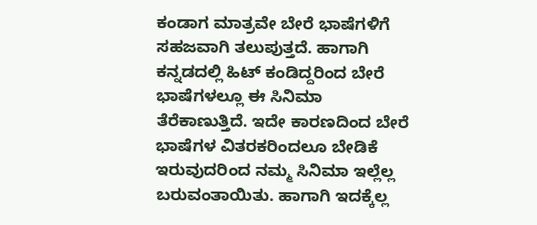ಕಂಡಾಗ ಮಾತ್ರವೇ ಬೇರೆ ಭಾಷೆಗಳಿಗೆ ಸಹಜವಾಗಿ ತಲುಪುತ್ತದೆ. ಹಾಗಾಗಿ ಕನ್ನಡದಲ್ಲಿ ಹಿಟ್ ಕಂಡಿದ್ದರಿಂದ ಬೇರೆ ಭಾಷೆಗಳಲ್ಲೂ ಈ ಸಿನಿಮಾ ತೆರೆಕಾಣುತ್ತಿದೆ. ಇದೇ ಕಾರಣದಿಂದ ಬೇರೆ ಭಾಷೆಗಳ ವಿತರಕರಿಂದಲೂ ಬೇಡಿಕೆ ಇರುವುದರಿಂದ ನಮ್ಮ ಸಿನಿಮಾ ಇಲ್ಲೆಲ್ಲ ಬರುವಂತಾಯಿತು. ಹಾಗಾಗಿ ಇದಕ್ಕೆಲ್ಲ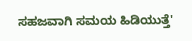ಸಹಜವಾಗಿ ಸಮಯ ಹಿಡಿಯುತ್ತೆ'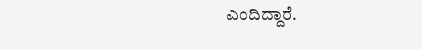ಎಂದಿದ್ದಾರೆ.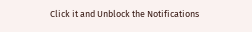Click it and Unblock the Notifications